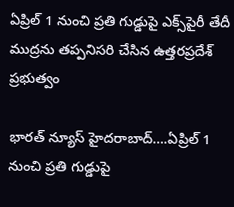ఏప్రిల్ 1 నుంచి ప్రతి గుడ్డుపై ఎక్స్‌పైరీ తేదీ ముద్రను తప్పనిసరి చేసిన‌ ఉత్తరప్రదేశ్ ప్రభుత్వం

భారత్ న్యూస్ హైదరాబాద్….ఏప్రిల్ 1 నుంచి ప్రతి గుడ్డుపై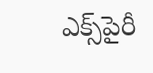ఎక్స్‌పైరీ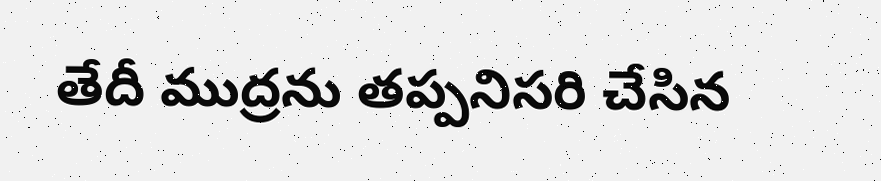తేదీ ముద్రను తప్పనిసరి చేసిన‌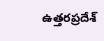ఉత్తరప్రదేశ్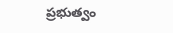ప్రభుత్వం